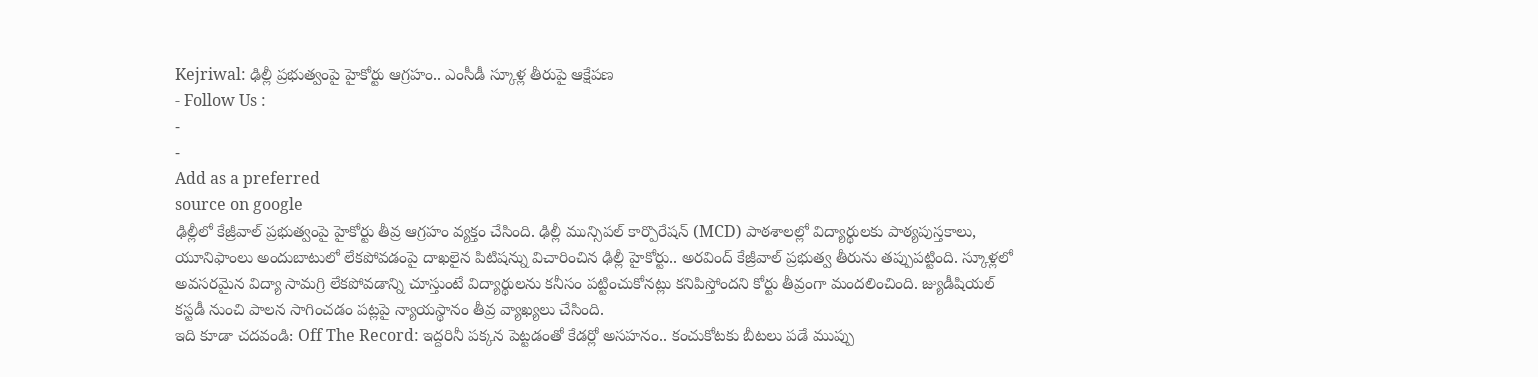Kejriwal: ఢిల్లీ ప్రభుత్వంపై హైకోర్టు ఆగ్రహం.. ఎంసీడీ స్కూళ్ల తీరుపై ఆక్షేపణ
- Follow Us :
-
-
Add as a preferred
source on google
ఢిల్లీలో కేజ్రీవాల్ ప్రభుత్వంపై హైకోర్టు తీవ్ర ఆగ్రహం వ్యక్తం చేసింది. ఢిల్లీ మున్సిపల్ కార్పొరేషన్ (MCD) పాఠశాలల్లో విద్యార్థులకు పాఠ్యపుస్తకాలు, యూనిఫాంలు అందుబాటులో లేకపోవడంపై దాఖలైన పిటిషన్ను విచారించిన ఢిల్లీ హైకోర్టు.. అరవింద్ కేజ్రీవాల్ ప్రభుత్వ తీరును తప్పుపట్టింది. స్కూళ్లలో అవసరమైన విద్యా సామగ్రి లేకపోవడాన్ని చూస్తుంటే విద్యార్థులను కనీసం పట్టించుకోనట్లు కనిపిస్తోందని కోర్టు తీవ్రంగా మందలించింది. జ్యుడీషియల్ కస్టడీ నుంచి పాలన సాగించడం పట్లపై న్యాయస్థానం తీవ్ర వ్యాఖ్యలు చేసింది.
ఇది కూడా చదవండి: Off The Record: ఇద్దరినీ పక్కన పెట్టడంతో కేడర్లో అసహనం.. కంచుకోటకు బీటలు పడే ముప్పు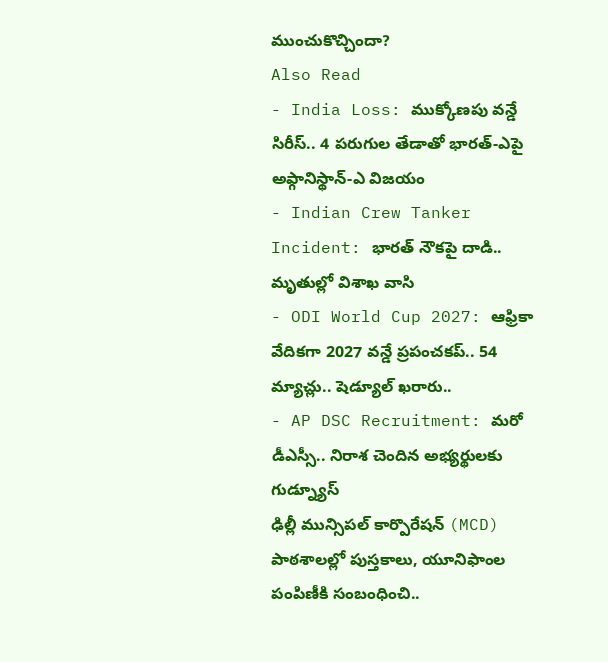ముంచుకొచ్చిందా?
Also Read
- India Loss: ముక్కోణపు వన్డే సిరీస్.. 4 పరుగుల తేడాతో భారత్-ఎపై అఫ్గానిస్థాన్-ఎ విజయం
- Indian Crew Tanker Incident: భారత్ నౌకపై దాడి.. మృతుల్లో విశాఖ వాసి
- ODI World Cup 2027: ఆఫ్రికా వేదికగా 2027 వన్డే ప్రపంచకప్.. 54 మ్యాచ్లు.. షెడ్యూల్ ఖరారు..
- AP DSC Recruitment: మరో డీఎస్సీ.. నిరాశ చెందిన అభ్యర్థులకు గుడ్న్యూస్
ఢిల్లీ మున్సిపల్ కార్పొరేషన్ (MCD) పాఠశాలల్లో పుస్తకాలు, యూనిఫాంల పంపిణీకి సంబంధించి..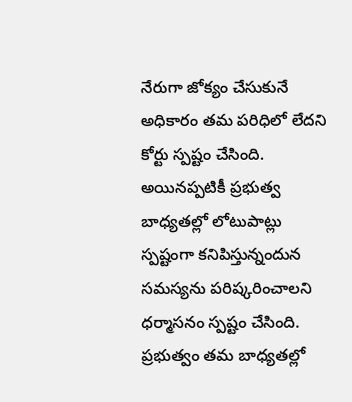నేరుగా జోక్యం చేసుకునే అధికారం తమ పరిధిలో లేదని కోర్టు స్పష్టం చేసింది. అయినప్పటికీ ప్రభుత్వ బాధ్యతల్లో లోటుపాట్లు స్పష్టంగా కనిపిస్తున్నందున సమస్యను పరిష్కరించాలని ధర్మాసనం స్పష్టం చేసింది. ప్రభుత్వం తమ బాధ్యతల్లో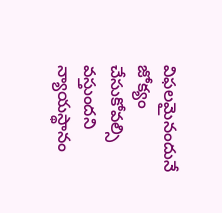విఫలమైనందునే జోక్యం చేసుకోవల్సి వస్తుందని న్యాయస్థానం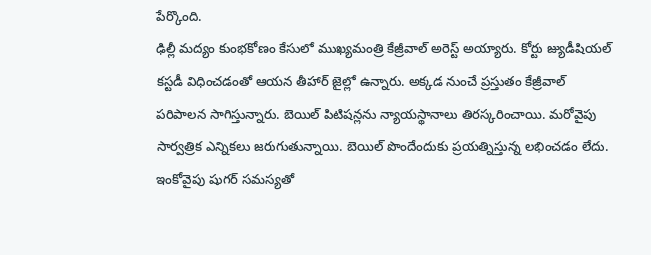పేర్కొంది.
ఢిల్లీ మద్యం కుంభకోణం కేసులో ముఖ్యమంత్రి కేజ్రీవాల్ అరెస్ట్ అయ్యారు. కోర్టు జ్యుడీషియల్ కస్టడీ విధించడంతో ఆయన తీహార్ జైల్లో ఉన్నారు. అక్కడ నుంచే ప్రస్తుతం కేజ్రీవాల్ పరిపాలన సాగిస్తున్నారు. బెయిల్ పిటిషన్లను న్యాయస్థానాలు తిరస్కరించాయి. మరోవైపు సార్వత్రిక ఎన్నికలు జరుగుతున్నాయి. బెయిల్ పొందేందుకు ప్రయత్నిస్తున్న లభించడం లేదు. ఇంకోవైపు షుగర్ సమస్యతో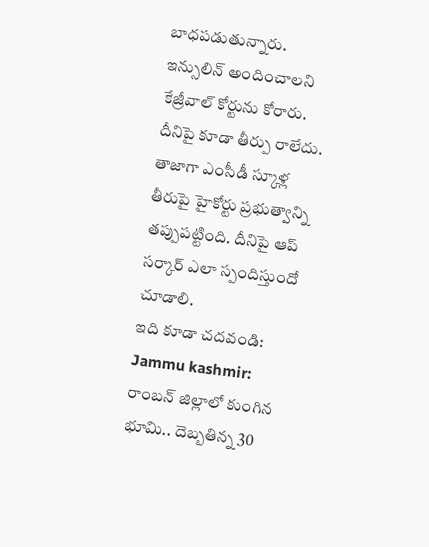బాధపడుతున్నారు. ఇన్సులిన్ అందించాలని కేజ్రీవాల్ కోర్టును కోరారు. దీనిపై కూడా తీర్పు రాలేదు. తాజాగా ఎంసీడీ స్కూళ్ల తీరుపై హైకోర్టు ప్రభుత్వాన్ని తప్పుపట్టింది. దీనిపై ఆప్ సర్కార్ ఎలా స్పందిస్తుందో చూడాలి.
ఇది కూడా చదవండి: Jammu kashmir: రాంబన్ జిల్లాలో కుంగిన భూమి.. దెబ్బతిన్న 30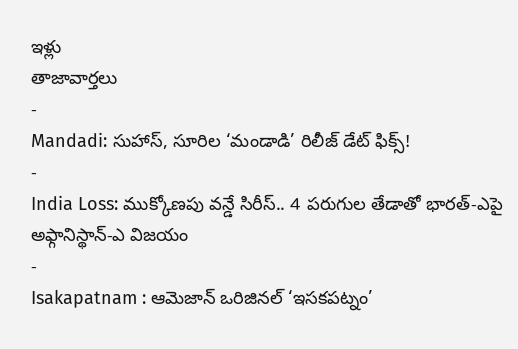ఇళ్లు
తాజావార్తలు
-
Mandadi: సుహాస్, సూరిల ‘మండాడి’ రిలీజ్ డేట్ ఫిక్స్!
-
India Loss: ముక్కోణపు వన్డే సిరీస్.. 4 పరుగుల తేడాతో భారత్-ఎపై అఫ్గానిస్థాన్-ఎ విజయం
-
Isakapatnam : ఆమెజాన్ ఒరిజినల్ ‘ఇసకపట్నం’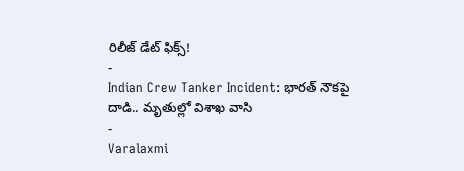రిలీజ్ డేట్ ఫిక్స్!
-
Indian Crew Tanker Incident: భారత్ నౌకపై దాడి.. మృతుల్లో విశాఖ వాసి
-
Varalaxmi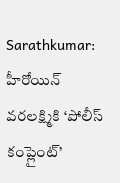Sarathkumar: హీరోయిన్ వరలక్ష్మికి ‘పోలీస్ కంప్లైంట్’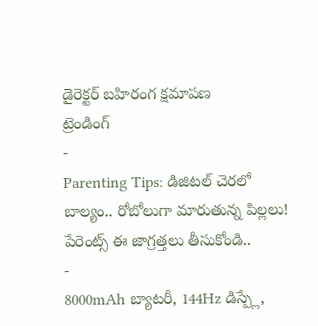డైరెక్టర్ బహిరంగ క్షమాపణ
ట్రెండింగ్
-
Parenting Tips: డిజిటల్ చెరలో బాల్యం.. రోబోలుగా మారుతున్న పిల్లలు! పేరెంట్స్ ఈ జాగ్రత్తలు తీసుకోండి..
-
8000mAh బ్యాటరీ, 144Hz డిస్ప్లే,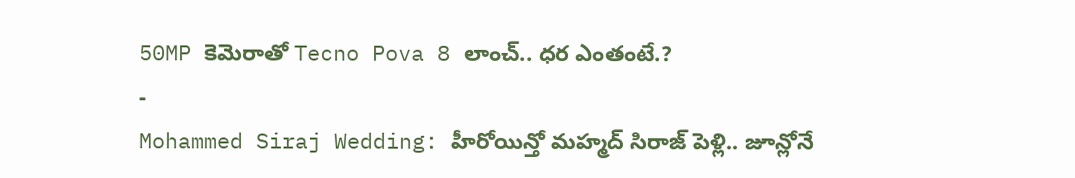50MP కెమెరాతో Tecno Pova 8 లాంచ్.. ధర ఎంతంటే.?
-
Mohammed Siraj Wedding: హీరోయిన్తో మహ్మద్ సిరాజ్ పెళ్లి.. జూన్లోనే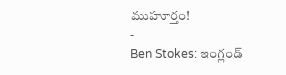ముహూర్తం!
-
Ben Stokes: ఇంగ్లండ్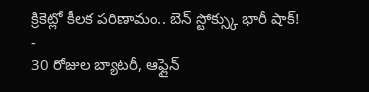క్రికెట్లో కీలక పరిణామం.. బెన్ స్టోక్స్కు భారీ షాక్!
-
30 రోజుల బ్యాటరీ, ఆఫ్లైన్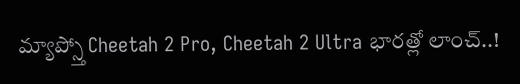మ్యాప్స్తో Cheetah 2 Pro, Cheetah 2 Ultra భారత్లో లాంచ్..!